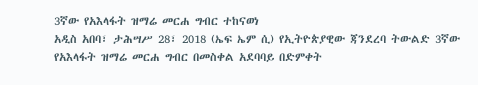3ኛው የአእላፋት ዝማሬ መርሐ ግብር ተከናወነ
አዲስ አበባ፣ ታሕሣሥ 28፣ 2018 (ኤፍ ኤም ሲ) የኢትዮጵያዊው ጃንደረባ ትውልድ 3ኛው የአእላፋት ዝማሬ መርሐ ግብር በመስቀል አደባባይ በድምቀት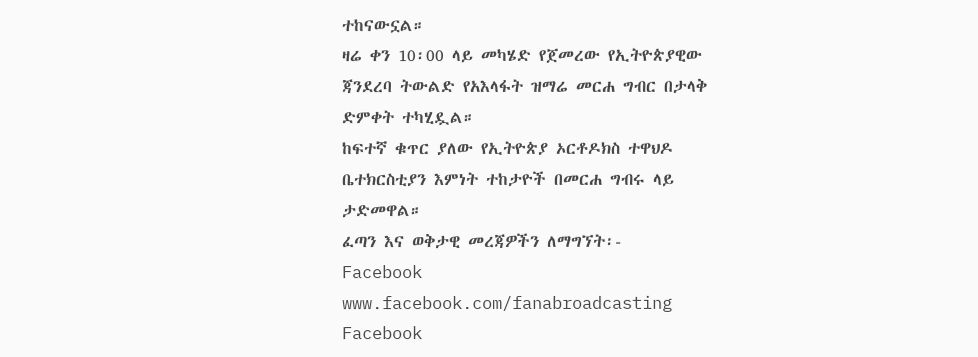ተከናውኗል።
ዛሬ ቀን 10፡00 ላይ መካሄድ የጀመረው የኢትዮጵያዊው ጃንደረባ ትውልድ የአእላፋት ዝማሬ መርሐ ግብር በታላቅ ድምቀት ተካሂዷል።
ከፍተኛ ቁጥር ያለው የኢትዮጵያ ኦርቶዶክስ ተዋህዶ ቤተክርስቲያን እምነት ተከታዮች በመርሐ ግብሩ ላይ ታድመዋል።
ፈጣን እና ወቅታዊ መረጃዎችን ለማግኘት፡-
Facebook www.facebook.com/fanabroadcasting
Facebook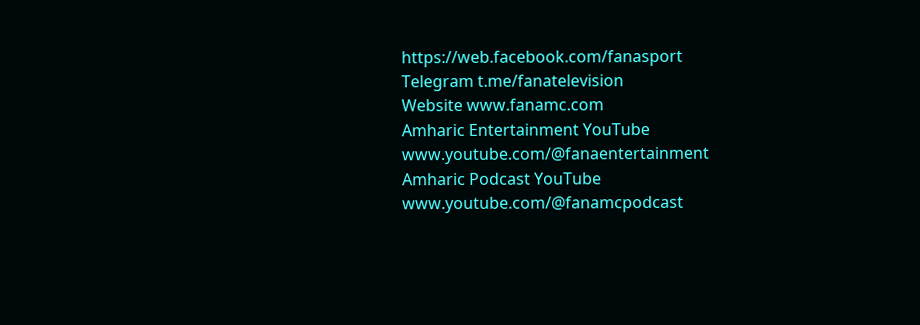https://web.facebook.com/fanasport
Telegram t.me/fanatelevision
Website www.fanamc.com
Amharic Entertainment YouTube www.youtube.com/@fanaentertainment
Amharic Podcast YouTube www.youtube.com/@fanamcpodcast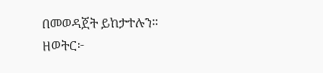በመወዳጀት ይከታተሉን፡፡
ዘወትር፦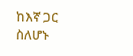ከእኛ ጋር ስለሆኑ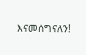እናመሰግናለን!